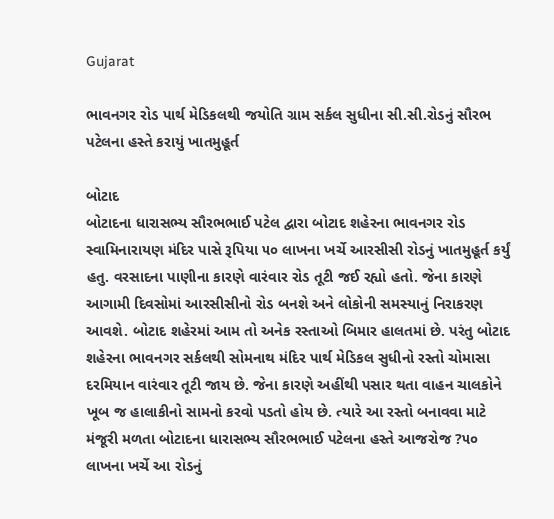Gujarat

ભાવનગર રોડ પાર્થ મેડિકલથી જયોતિ ગ્રામ સર્કલ સુધીના સી.સી.રોડનું સૌરભ પટેલના હસ્તે કરાયું ખાતમુહૂર્ત

બોટાદ
બોટાદના ધારાસભ્ય સૌરભભાઈ પટેલ દ્વારા બોટાદ શહેરના ભાવનગર રોડ સ્વામિનારાયણ મંદિર પાસે રૂપિયા ૫૦ લાખના ખર્ચે આરસીસી રોડનું ખાતમુહૂર્ત કર્યું હતુ. વરસાદના પાણીના કારણે વારંવાર રોડ તૂટી જઈ રહ્યો હતો. જેના કારણે આગામી દિવસોમાં આરસીસીનો રોડ બનશે અને લોકોની સમસ્યાનું નિરાકરણ આવશે. બોટાદ શહેરમાં આમ તો અનેક રસ્તાઓ બિમાર હાલતમાં છે. પરંતુ બોટાદ શહેરના ભાવનગર સર્કલથી સોમનાથ મંદિર પાર્થ મેડિકલ સુધીનો રસ્તો ચોમાસા દરમિયાન વારંવાર તૂટી જાય છે. જેના કારણે અહીંથી પસાર થતા વાહન ચાલકોને ખૂબ જ હાલાકીનો સામનો કરવો પડતો હોય છે. ત્યારે આ રસ્તો બનાવવા માટે મંજૂરી મળતા બોટાદના ધારાસભ્ય સૌરભભાઈ પટેલના હસ્તે આજરોજ ?૫૦ લાખના ખર્ચે આ રોડનું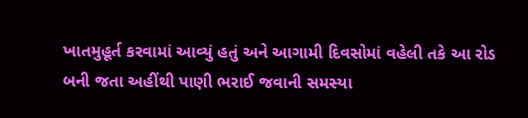ખાતમુહૂર્ત કરવામાં આવ્યું હતું અને આગામી દિવસોમાં વહેલી તકે આ રોડ બની જતા અહીંથી પાણી ભરાઈ જવાની સમસ્યા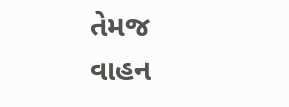તેમજ વાહન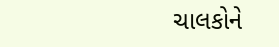ચાલકોને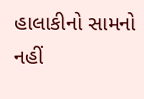હાલાકીનો સામનો નહીં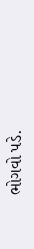ભોગવો પડે.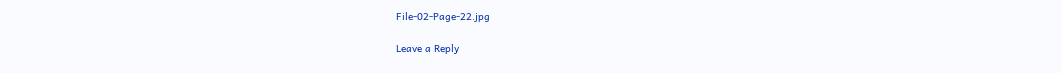File-02-Page-22.jpg

Leave a Reply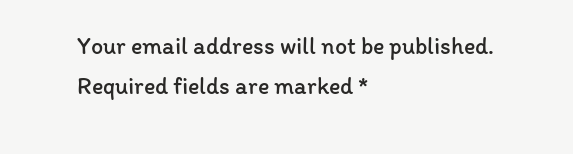Your email address will not be published. Required fields are marked *